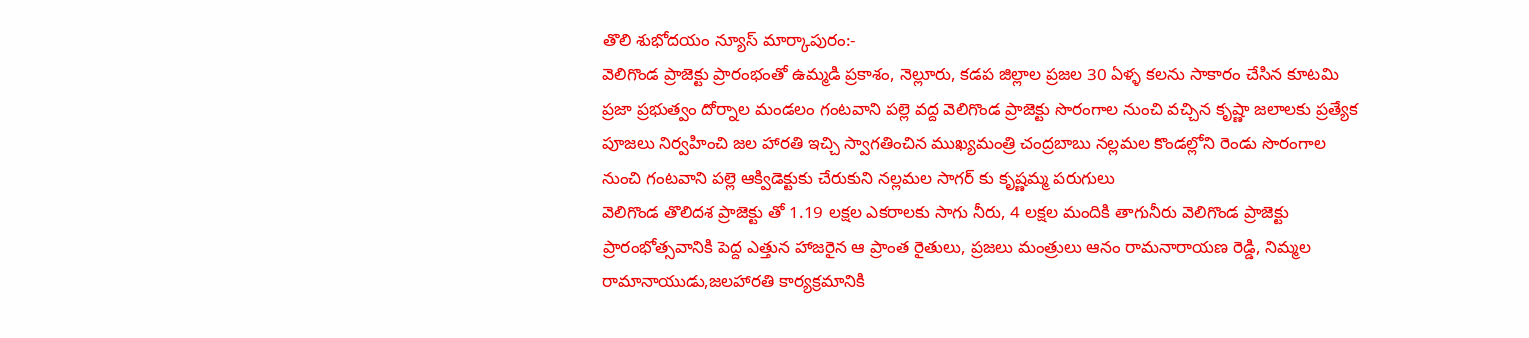తొలి శుభోదయం న్యూస్ మార్కాపురం:-
వెలిగొండ ప్రాజెక్టు ప్రారంభంతో ఉమ్మడి ప్రకాశం, నెల్లూరు, కడప జిల్లాల ప్రజల 30 ఏళ్ళ కలను సాకారం చేసిన కూటమి ప్రజా ప్రభుత్వం దోర్నాల మండలం గంటవాని పల్లె వద్ద వెలిగొండ ప్రాజెక్టు సొరంగాల నుంచి వచ్చిన కృష్ణా జలాలకు ప్రత్యేక పూజలు నిర్వహించి జల హారతి ఇచ్చి స్వాగతించిన ముఖ్యమంత్రి చంద్రబాబు నల్లమల కొండల్లోని రెండు సొరంగాల నుంచి గంటవాని పల్లె ఆక్విడెక్టుకు చేరుకుని నల్లమల సాగర్ కు కృష్ణమ్మ పరుగులు
వెలిగొండ తొలిదశ ప్రాజెక్టు తో 1.19 లక్షల ఎకరాలకు సాగు నీరు, 4 లక్షల మందికి తాగునీరు వెలిగొండ ప్రాజెక్టు ప్రారంభోత్సవానికి పెద్ద ఎత్తున హాజరైన ఆ ప్రాంత రైతులు, ప్రజలు మంత్రులు ఆనం రామనారాయణ రెడ్డి, నిమ్మల రామానాయుడు,జలహారతి కార్యక్రమానికి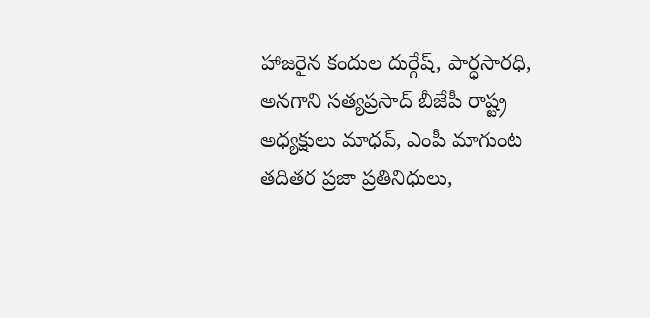హాజరైన కందుల దుర్గేష్, పార్ధసారధి, అనగాని సత్యప్రసాద్ బీజేపీ రాష్ట్ర అధ్యక్షులు మాధవ్, ఎంపీ మాగుంట తదితర ప్రజా ప్రతినిధులు,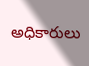అధికారులు